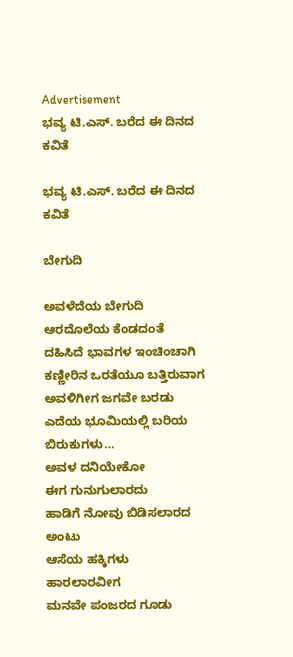Advertisement
ಭವ್ಯ ಟಿ.ಎಸ್. ಬರೆದ ಈ ದಿನದ ಕವಿತೆ

ಭವ್ಯ ಟಿ.ಎಸ್. ಬರೆದ ಈ ದಿನದ ಕವಿತೆ

ಬೇಗುದಿ

ಅವಳೆದೆಯ ಬೇಗುದಿ
ಆರದೊಲೆಯ ಕೆಂಡದಂತೆ
ದಹಿಸಿದೆ ಭಾವಗಳ ಇಂಚಿಂಚಾಗಿ
ಕಣ್ಣೀರಿನ ಒರತೆಯೂ ಬತ್ತಿರುವಾಗ
ಅವಳಿಗೀಗ ಜಗವೇ ಬರಡು
ಎದೆಯ ಭೂಮಿಯಲ್ಲಿ ಬರಿಯ
ಬಿರುಕುಗಳು…
ಅವಳ ದನಿಯೇಕೋ
ಈಗ ಗುನುಗುಲಾರದು
ಹಾಡಿಗೆ ನೋವು ಬಿಡಿಸಲಾರದ ಅಂಟು
ಆಸೆಯ ಹಕ್ಕಿಗಳು
ಹಾರಲಾರವೀಗ
ಮನವೇ ಪಂಜರದ ಗೂಡು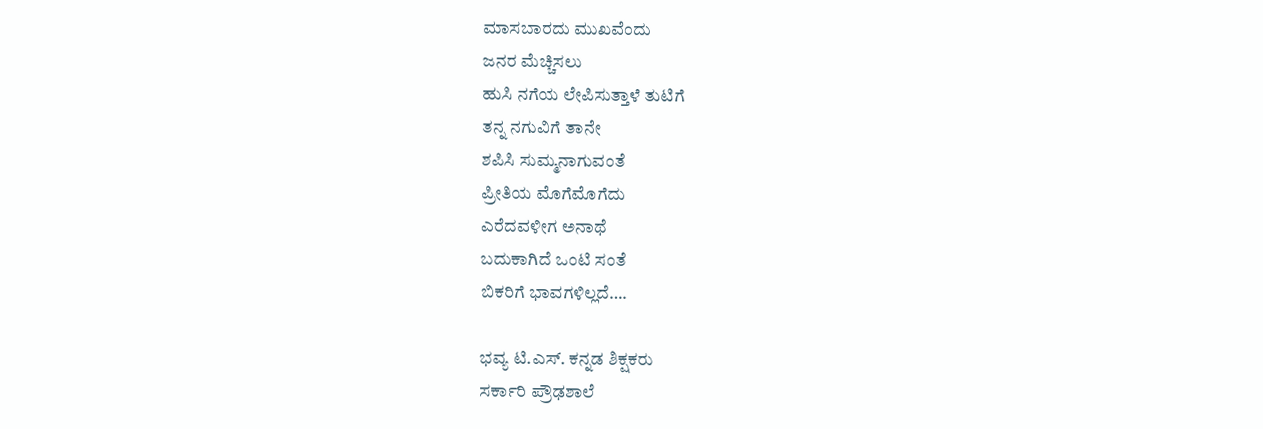ಮಾಸಬಾರದು ಮುಖವೆಂದು
ಜನರ ಮೆಚ್ಚಿಸಲು
ಹುಸಿ ನಗೆಯ ಲೇಪಿಸುತ್ತಾಳೆ ತುಟಿಗೆ
ತನ್ನ ನಗುವಿಗೆ‌ ತಾನೇ
ಶಪಿಸಿ ಸುಮ್ಮನಾಗುವಂತೆ
ಪ್ರೀತಿಯ ಮೊಗೆಮೊಗೆದು
ಎರೆದವಳೀಗ ಅನಾಥೆ
ಬದುಕಾಗಿದೆ ಒಂಟಿ ಸಂತೆ
ಬಿಕರಿಗೆ ಭಾವಗಳಿಲ್ಲದೆ….

ಭವ್ಯ ಟಿ.ಎಸ್. ಕನ್ನಡ ಶಿಕ್ಷಕರು
ಸರ್ಕಾರಿ ಪ್ರೌಢಶಾಲೆ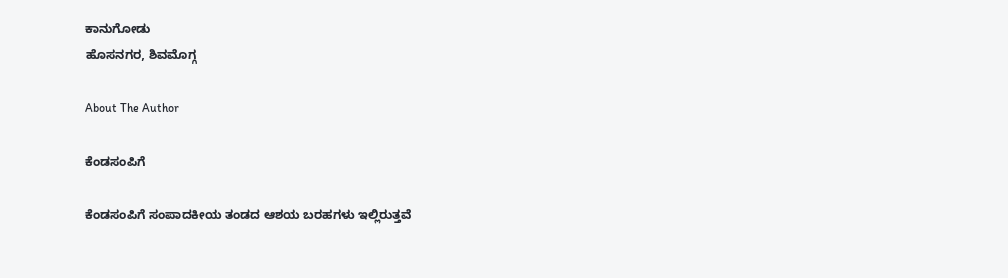ಕಾನುಗೋಡು
ಹೊಸನಗರ, ಶಿವಮೊಗ್ಗ

About The Author

ಕೆಂಡಸಂಪಿಗೆ

ಕೆಂಡಸಂಪಿಗೆ ಸಂಪಾದಕೀಯ ತಂಡದ ಆಶಯ ಬರಹಗಳು ಇಲ್ಲಿರುತ್ತವೆ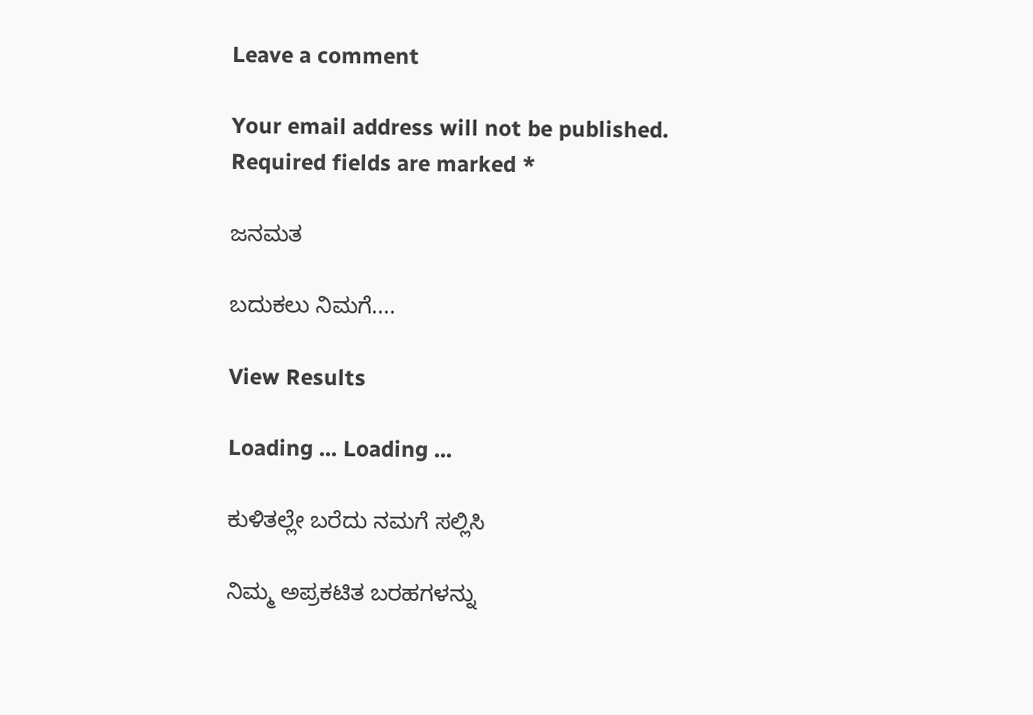Leave a comment

Your email address will not be published. Required fields are marked *

ಜನಮತ

ಬದುಕಲು ನಿಮಗೆ....

View Results

Loading ... Loading ...

ಕುಳಿತಲ್ಲೇ ಬರೆದು ನಮಗೆ ಸಲ್ಲಿಸಿ

ನಿಮ್ಮ ಅಪ್ರಕಟಿತ ಬರಹಗಳನ್ನು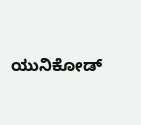ಯುನಿಕೋಡ್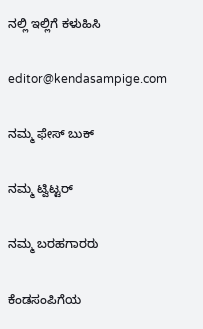ನಲ್ಲಿ ಇಲ್ಲಿಗೆ ಕಳುಹಿಸಿ

editor@kendasampige.com

ನಮ್ಮ ಫೇಸ್ ಬುಕ್

ನಮ್ಮ ಟ್ವಿಟ್ಟರ್

ನಮ್ಮ ಬರಹಗಾರರು

ಕೆಂಡಸಂಪಿಗೆಯ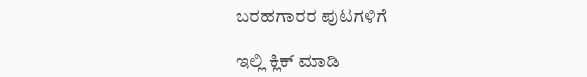ಬರಹಗಾರರ ಪುಟಗಳಿಗೆ

ಇಲ್ಲಿ ಕ್ಲಿಕ್ ಮಾಡಿ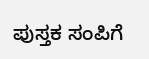ಪುಸ್ತಕ ಸಂಪಿಗೆ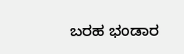ಬರಹ ಭಂಡಾರ